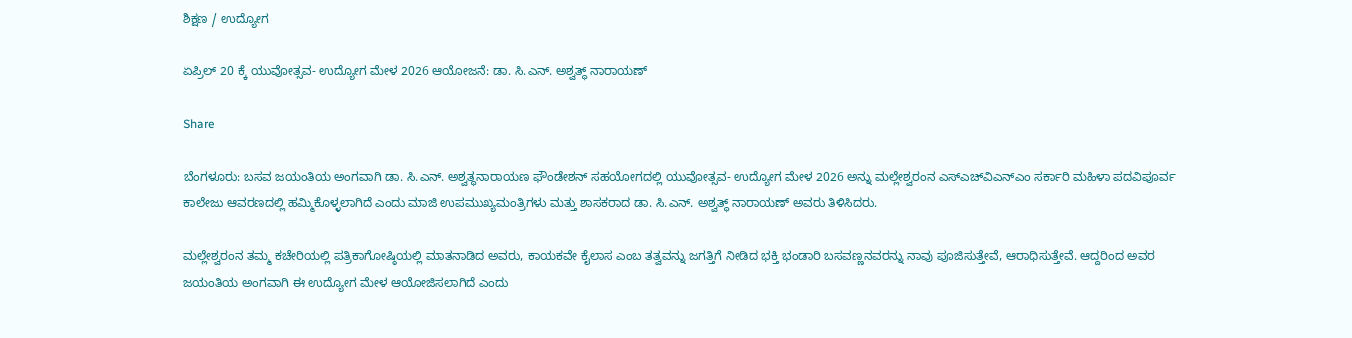ಶಿಕ್ಷಣ / ಉದ್ಯೋಗ

ಏಪ್ರಿಲ್ 20 ಕ್ಕೆ ಯುವೋತ್ಸವ- ಉದ್ಯೋಗ ಮೇಳ 2026 ಆಯೋಜನೆ: ಡಾ. ಸಿ.ಎನ್. ಅಶ್ವತ್ಥ್ ನಾರಾಯಣ್

Share

ಬೆಂಗಳೂರು: ಬಸವ ಜಯಂತಿಯ ಅಂಗವಾಗಿ ಡಾ. ಸಿ.ಎನ್. ಅಶ್ವತ್ಥನಾರಾಯಣ ಫೌಂಡೇಶನ್ ಸಹಯೋಗದಲ್ಲಿ ಯುವೋತ್ಸವ- ಉದ್ಯೋಗ ಮೇಳ 2026 ಅನ್ನು ಮಲ್ಲೇಶ್ವರಂನ ಎಸ್‍ಎಚ್‍ವಿಎನ್‍ಎಂ ಸರ್ಕಾರಿ ಮಹಿಳಾ ಪದವಿಪೂರ್ವ ಕಾಲೇಜು ಆವರಣದಲ್ಲಿ ಹಮ್ಮಿಕೊಳ್ಳಲಾಗಿದೆ ಎಂದು ಮಾಜಿ ಉಪಮುಖ್ಯಮಂತ್ರಿಗಳು ಮತ್ತು ಶಾಸಕರಾದ ಡಾ. ಸಿ.ಎನ್. ಅಶ್ವತ್ಥ್ ನಾರಾಯಣ್ ಅವರು ತಿಳಿಸಿದರು.

ಮಲ್ಲೇಶ್ವರಂನ ತಮ್ಮ ಕಚೇರಿಯಲ್ಲಿ ಪತ್ರಿಕಾಗೋಷ್ಠಿಯಲ್ಲಿ ಮಾತನಾಡಿದ ಅವರು, ಕಾಯಕವೇ ಕೈಲಾಸ ಎಂಬ ತತ್ವವನ್ನು ಜಗತ್ತಿಗೆ ನೀಡಿದ ಭಕ್ತಿ ಭಂಡಾರಿ ಬಸವಣ್ಣನವರನ್ನು ನಾವು ಪೂಜಿಸುತ್ತೇವೆ, ಆರಾಧಿಸುತ್ತೇವೆ. ಆದ್ದರಿಂದ ಅವರ ಜಯಂತಿಯ ಅಂಗವಾಗಿ ಈ ಉದ್ಯೋಗ ಮೇಳ ಆಯೋಜಿಸಲಾಗಿದೆ ಎಂದು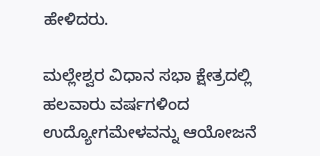ಹೇಳಿದರು.

ಮಲ್ಲೇಶ್ವರ ವಿಧಾನ ಸಭಾ ಕ್ಷೇತ್ರದಲ್ಲಿ ಹಲವಾರು ವರ್ಷಗಳಿಂದ ಉದ್ಯೋಗಮೇಳವನ್ನು ಆಯೋಜನೆ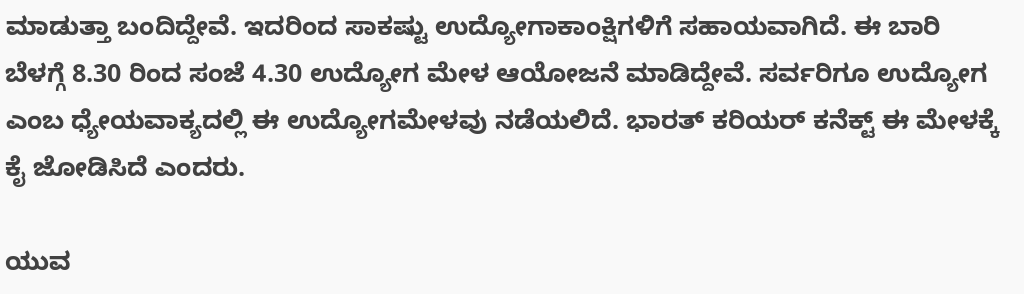ಮಾಡುತ್ತಾ ಬಂದಿದ್ದೇವೆ. ಇದರಿಂದ ಸಾಕಷ್ಟು ಉದ್ಯೋಗಾಕಾಂಕ್ಷಿಗಳಿಗೆ ಸಹಾಯವಾಗಿದೆ. ಈ ಬಾರಿ ಬೆಳಗ್ಗೆ 8.30 ರಿಂದ ಸಂಜೆ 4.30 ಉದ್ಯೋಗ ಮೇಳ ಆಯೋಜನೆ ಮಾಡಿದ್ದೇವೆ. ಸರ್ವರಿಗೂ ಉದ್ಯೋಗ ಎಂಬ ಧ್ಯೇಯವಾಕ್ಯದಲ್ಲಿ ಈ ಉದ್ಯೋಗಮೇಳವು ನಡೆಯಲಿದೆ. ಭಾರತ್ ಕರಿಯರ್ ಕನೆಕ್ಟ್ ಈ ಮೇಳಕ್ಕೆ ಕೈ ಜೋಡಿಸಿದೆ ಎಂದರು.

ಯುವ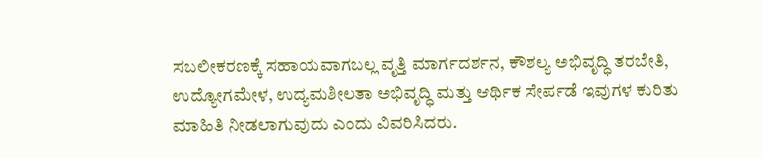ಸಬಲೀಕರಣಕ್ಕೆ ಸಹಾಯವಾಗಬಲ್ಲ ವೃತ್ತಿ ಮಾರ್ಗದರ್ಶನ, ಕೌಶಲ್ಯ ಅಭಿವೃದ್ಧಿ ತರಬೇತಿ, ಉದ್ಯೋಗಮೇಳ, ಉದ್ಯಮಶೀಲತಾ ಅಭಿವೃದ್ಧಿ ಮತ್ತು ಆರ್ಥಿಕ ಸೇರ್ಪಡೆ ಇವುಗಳ ಕುರಿತು ಮಾಹಿತಿ ನೀಡಲಾಗುವುದು ಎಂದು ವಿವರಿಸಿದರು.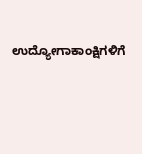ಉದ್ಯೋಗಾಕಾಂಕ್ಷಿಗಳಿಗೆ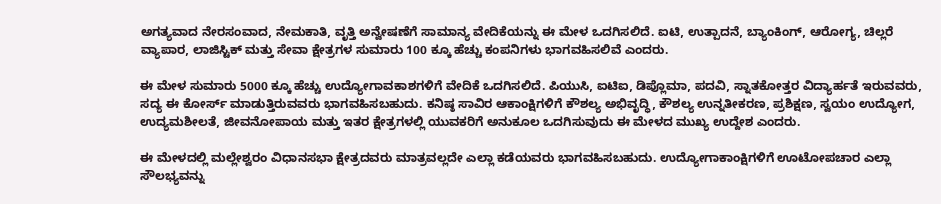ಅಗತ್ಯವಾದ ನೇರಸಂವಾದ, ನೇಮಕಾತಿ, ವೃತ್ತಿ ಅನ್ವೇಷಣೆಗೆ ಸಾಮಾನ್ಯ ವೇದಿಕೆಯನ್ನು ಈ ಮೇಳ ಒದಗಿಸಲಿದೆ. ಐಟಿ, ಉತ್ಪಾದನೆ, ಬ್ಯಾಂಕಿಂಗ್, ಆರೋಗ್ಯ, ಚಿಲ್ಲರೆ ವ್ಯಾಪಾರ, ಲಾಜಿಸ್ಟಿಕ್ ಮತ್ತು ಸೇವಾ ಕ್ಷೇತ್ರಗಳ ಸುಮಾರು 100 ಕ್ಕೂ ಹೆಚ್ಚು ಕಂಪನಿಗಳು ಭಾಗವಹಿಸಲಿವೆ ಎಂದರು.

ಈ ಮೇಳ ಸುಮಾರು 5000 ಕ್ಕೂ ಹೆಚ್ಚು ಉದ್ಯೋಗಾವಕಾಶಗಳಿಗೆ ವೇದಿಕೆ ಒದಗಿಸಲಿದೆ. ಪಿಯುಸಿ, ಐಟಿಐ, ಡಿಪ್ಲೊಮಾ, ಪದವಿ, ಸ್ನಾತಕೋತ್ತರ ವಿದ್ಯಾರ್ಹತೆ ಇರುವವರು, ಸದ್ಯ ಈ ಕೋರ್ಸ್ ಮಾಡುತ್ತಿರುವವರು ಭಾಗವಹಿಸಬಹುದು. ಕನಿಷ್ಠ ಸಾವಿರ ಆಕಾಂಕ್ಷಿಗಳಿಗೆ ಕೌಶಲ್ಯ ಅಭಿವೃದ್ಧಿ, ಕೌಶಲ್ಯ ಉನ್ನತೀಕರಣ, ಪ್ರಶಿಕ್ಷಣ, ಸ್ವಯಂ ಉದ್ಯೋಗ, ಉದ್ಯಮಶೀಲತೆ, ಜೀವನೋಪಾಯ ಮತ್ತು ಇತರ ಕ್ಷೇತ್ರಗಳಲ್ಲಿ ಯುವಕರಿಗೆ ಅನುಕೂಲ ಒದಗಿಸುವುದು ಈ ಮೇಳದ ಮುಖ್ಯ ಉದ್ದೇಶ ಎಂದರು.

ಈ ಮೇಳದಲ್ಲಿ ಮಲ್ಲೇಶ್ವರಂ ವಿಧಾನಸಭಾ ಕ್ಷೇತ್ರದವರು ಮಾತ್ರವಲ್ಲದೇ ಎಲ್ಲಾ ಕಡೆಯವರು ಭಾಗವಹಿಸಬಹುದು. ಉದ್ಯೋಗಾಕಾಂಕ್ಷಿಗಳಿಗೆ ಊಟೋಪಚಾರ ಎಲ್ಲಾ ಸೌಲಭ್ಯವನ್ನು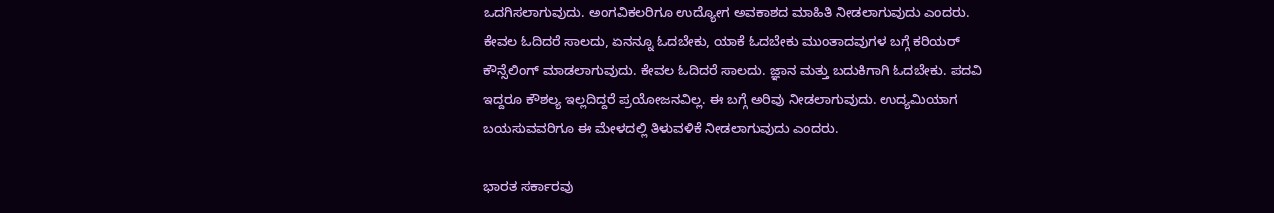ಒದಗಿಸಲಾಗುವುದು. ಅಂಗವಿಕಲರಿಗೂ ಉದ್ಯೋಗ ಅವಕಾಶದ ಮಾಹಿತಿ ನೀಡಲಾಗುವುದು ಎಂದರು.
ಕೇವಲ ಓದಿದರೆ ಸಾಲದು, ಏನನ್ನೂ ಓದಬೇಕು, ಯಾಕೆ ಓದಬೇಕು ಮುಂತಾದವುಗಳ ಬಗ್ಗೆ ಕರಿಯರ್ ಕೌನ್ಸೆಲಿಂಗ್ ಮಾಡಲಾಗುವುದು. ಕೇವಲ ಓದಿದರೆ ಸಾಲದು. ಜ್ಞಾನ ಮತ್ತು ಬದುಕಿಗಾಗಿ ಓದಬೇಕು. ಪದವಿ ಇದ್ದರೂ ಕೌಶಲ್ಯ ಇಲ್ಲದಿದ್ದರೆ ಪ್ರಯೋಜನವಿಲ್ಲ. ಈ ಬಗ್ಗೆ ಅರಿವು ನೀಡಲಾಗುವುದು. ಉದ್ಯಮಿಯಾಗ ಬಯಸುವವರಿಗೂ ಈ ಮೇಳದಲ್ಲಿ ತಿಳುವಳಿಕೆ ನೀಡಲಾಗುವುದು ಎಂದರು.

ಭಾರತ ಸರ್ಕಾರವು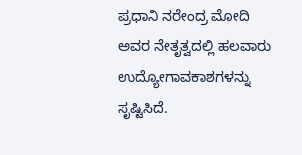ಪ್ರಧಾನಿ ನರೇಂದ್ರ ಮೋದಿ ಅವರ ನೇತೃತ್ವದಲ್ಲಿ ಹಲವಾರು ಉದ್ಯೋಗಾವಕಾಶಗಳನ್ನು ಸೃಷ್ಟಿಸಿದೆ.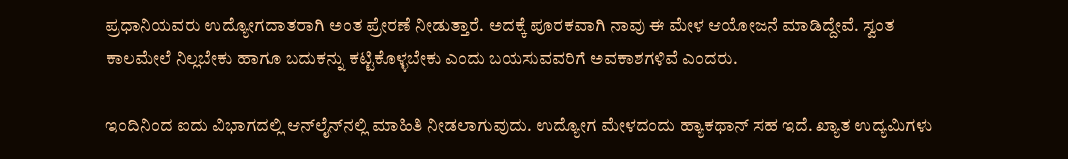ಪ್ರಧಾನಿಯವರು ಉದ್ಯೋಗದಾತರಾಗಿ ಅಂತ ಪ್ರೇರಣೆ ನೀಡುತ್ತಾರೆ. ಅದಕ್ಕೆ ಪೂರಕವಾಗಿ ನಾವು ಈ ಮೇಳ ಆಯೋಜನೆ ಮಾಡಿದ್ದೇವೆ. ಸ್ವಂತ ಕಾಲಮೇಲೆ ನಿಲ್ಲಬೇಕು ಹಾಗೂ ಬದುಕನ್ನು ಕಟ್ಟಿಕೊಳ್ಳಬೇಕು ಎಂದು ಬಯಸುವವರಿಗೆ ಅವಕಾಶಗಳಿವೆ ಎಂದರು.

ಇಂದಿನಿಂದ ಐದು ವಿಭಾಗದಲ್ಲಿ ಆನ್‍ಲೈನ್‍ನಲ್ಲಿ ಮಾಹಿತಿ ನೀಡಲಾಗುವುದು. ಉದ್ಯೋಗ ಮೇಳದಂದು ಹ್ಯಾಕಥಾನ್ ಸಹ ಇದೆ. ಖ್ಯಾತ ಉದ್ಯಮಿಗಳು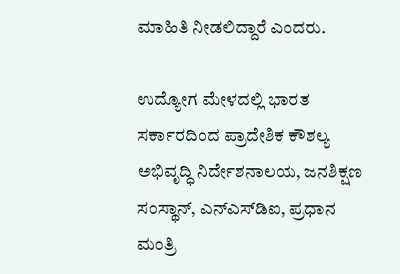ಮಾಹಿತಿ ನೀಡಲಿದ್ದಾರೆ ಎಂದರು.

ಉದ್ಯೋಗ ಮೇಳದಲ್ಲಿ ಭಾರತ ಸರ್ಕಾರದಿಂದ ಪ್ರಾದೇಶಿಕ ಕೌಶಲ್ಯ ಅಭಿವೃದ್ಧಿ ನಿರ್ದೇಶನಾಲಯ, ಜನಶಿಕ್ಷಣ ಸಂಸ್ಥಾನ್, ಎನ್‍ಎಸ್‍ಡಿಐ, ಪ್ರಧಾನ ಮಂತ್ರಿ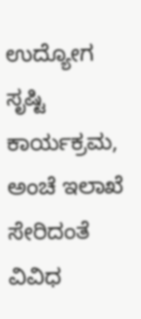ಉದ್ಯೋಗ ಸೃಷ್ಟಿ ಕಾರ್ಯಕ್ರಮ, ಅಂಚೆ ಇಲಾಖೆ ಸೇರಿದಂತೆ ವಿವಿಧ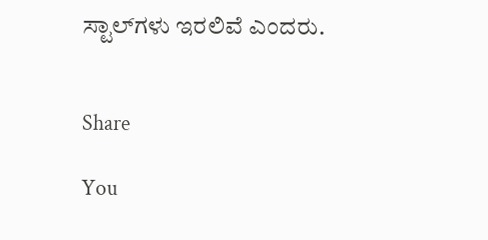ಸ್ಟಾಲ್‍ಗಳು ಇರಲಿವೆ ಎಂದರು.


Share

You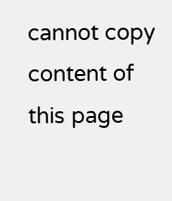cannot copy content of this page